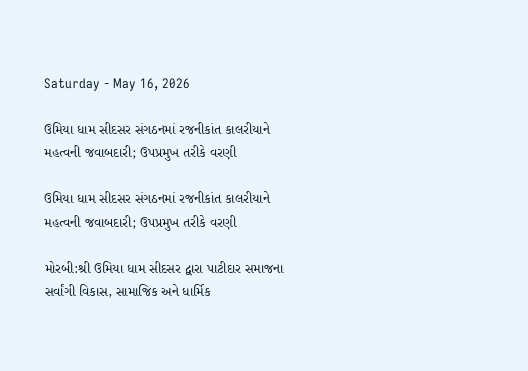Saturday - May 16, 2026

ઉમિયા ધામ સીદસર સંગઠનમાં રજનીકાંત કાલરીયાને મહત્વની જવાબદારી; ઉપપ્રમુખ તરીકે વરણી

ઉમિયા ધામ સીદસર સંગઠનમાં રજનીકાંત કાલરીયાને મહત્વની જવાબદારી; ઉપપ્રમુખ તરીકે વરણી

મોરબી:શ્રી ઉમિયા ધામ સીદસર દ્વારા પાટીદાર સમાજના સર્વાંગી વિકાસ, સામાજિક અને ધાર્મિક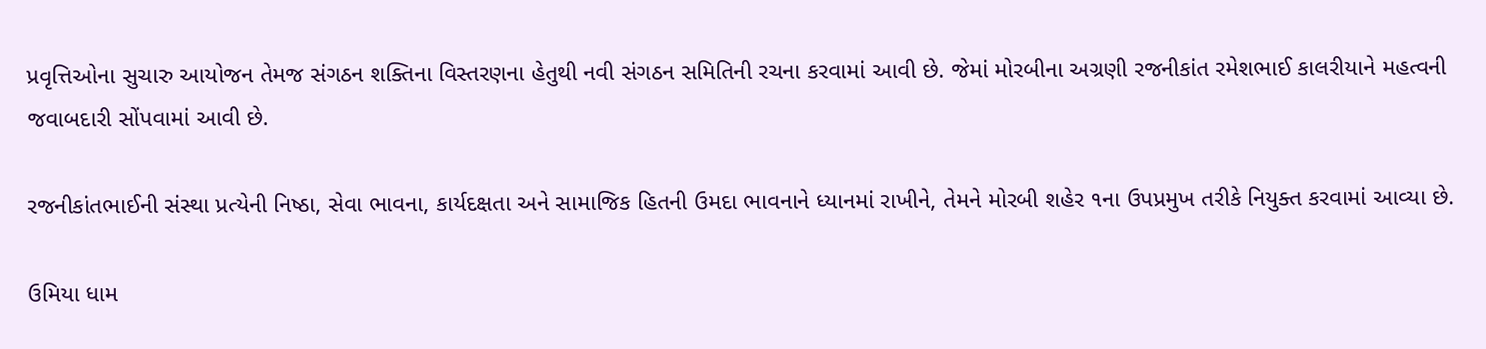પ્રવૃત્તિઓના સુચારુ આયોજન તેમજ સંગઠન શક્તિના વિસ્તરણના હેતુથી નવી સંગઠન સમિતિની રચના કરવામાં આવી છે. જેમાં મોરબીના અગ્રણી રજનીકાંત રમેશભાઈ કાલરીયાને મહત્વની જવાબદારી સોંપવામાં આવી છે.

રજનીકાંતભાઈની સંસ્થા પ્રત્યેની નિષ્ઠા, સેવા ભાવના, કાર્યદક્ષતા અને સામાજિક હિતની ઉમદા ભાવનાને ધ્યાનમાં રાખીને, તેમને મોરબી શહેર ૧ના ઉપપ્રમુખ તરીકે નિયુક્ત કરવામાં આવ્યા છે.

ઉમિયા ધામ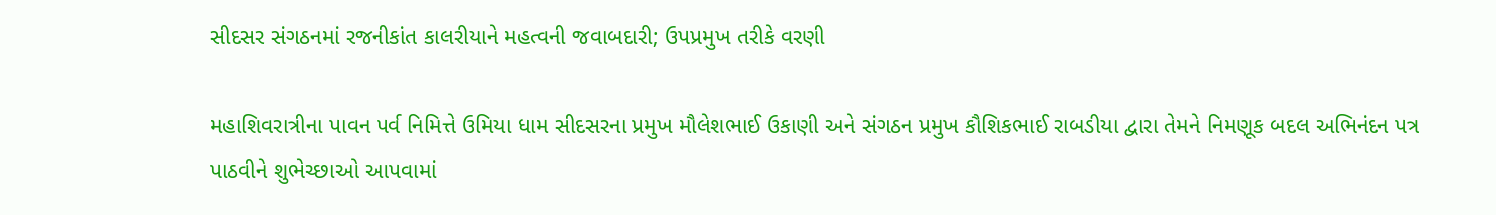સીદસર સંગઠનમાં રજનીકાંત કાલરીયાને મહત્વની જવાબદારી; ઉપપ્રમુખ તરીકે વરણી

મહાશિવરાત્રીના પાવન પર્વ નિમિત્તે ઉમિયા ધામ સીદસરના પ્રમુખ મૌલેશભાઈ ઉકાણી અને સંગઠન પ્રમુખ કૌશિકભાઈ રાબડીયા દ્વારા તેમને નિમણૂક બદલ અભિનંદન પત્ર પાઠવીને શુભેચ્છાઓ આપવામાં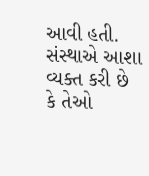આવી હતી. સંસ્થાએ આશા વ્યક્ત કરી છે કે તેઓ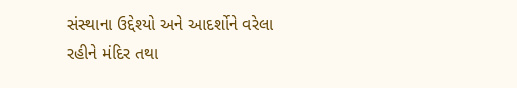સંસ્થાના ઉદ્દેશ્યો અને આદર્શોને વરેલા રહીને મંદિર તથા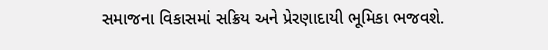સમાજના વિકાસમાં સક્રિય અને પ્રેરણાદાયી ભૂમિકા ભજવશે.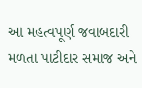આ મહત્વપૂર્ણ જવાબદારી મળતા પાટીદાર સમાજ અને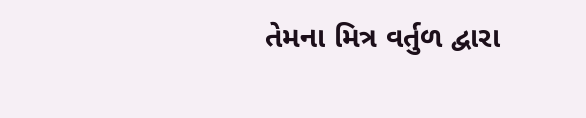તેમના મિત્ર વર્તુળ દ્વારા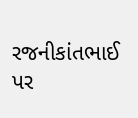રજનીકાંતભાઈ પર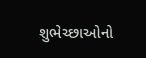શુભેચ્છાઓનો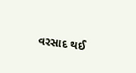વરસાદ થઈ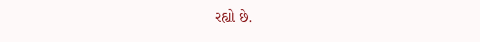રહ્યો છે.